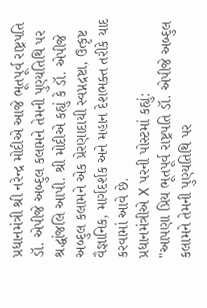પ્રધાનમંત્રી શ્રી નરેન્દ્ર મોદીએ આજે ભૂતપૂર્વ રાષ્ટ્રપતિ ડૉ. એપીજે અબ્દુલ કલામને તેમની પુણ્યતિથિ પર શ્રદ્ધાંજલિ આપી. શ્રી મોદીએ કહ્યું કે ડૉ. એપીજે અબ્દુલ કલામને એક પ્રેરણાદાયી સ્વપ્નદ્રષ્ટા, ઉત્કૃષ્ટ વૈજ્ઞાનિક, માર્ગદર્શક અને મહાન દેશભક્ત તરીકે યાદ કરવામાં આવે છે.
પ્રધાનમંત્રીએ X પરની પોસ્ટમાં કહ્યું:
"આપણા પ્રિય ભૂતપૂર્વ રાષ્ટ્રપતિ ડૉ. એપીજે અબ્દુલ કલામને તેમની પુણ્યતિથિ પર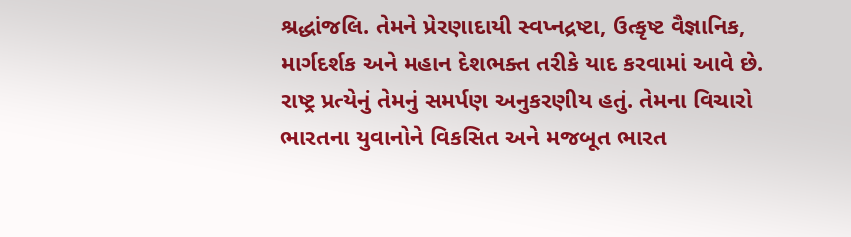શ્રદ્ધાંજલિ. તેમને પ્રેરણાદાયી સ્વપ્નદ્રષ્ટા, ઉત્કૃષ્ટ વૈજ્ઞાનિક, માર્ગદર્શક અને મહાન દેશભક્ત તરીકે યાદ કરવામાં આવે છે. રાષ્ટ્ર પ્રત્યેનું તેમનું સમર્પણ અનુકરણીય હતું. તેમના વિચારો ભારતના યુવાનોને વિકસિત અને મજબૂત ભારત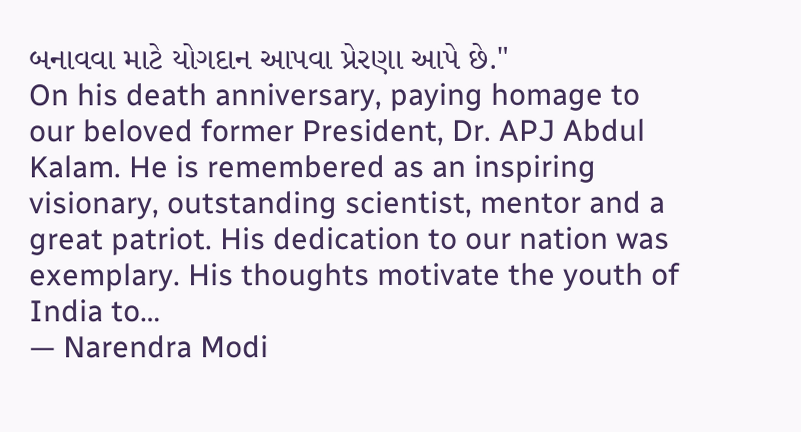બનાવવા માટે યોગદાન આપવા પ્રેરણા આપે છે."
On his death anniversary, paying homage to our beloved former President, Dr. APJ Abdul Kalam. He is remembered as an inspiring visionary, outstanding scientist, mentor and a great patriot. His dedication to our nation was exemplary. His thoughts motivate the youth of India to…
— Narendra Modi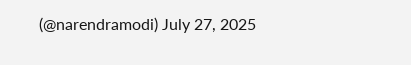(@narendramodi) July 27, 2025